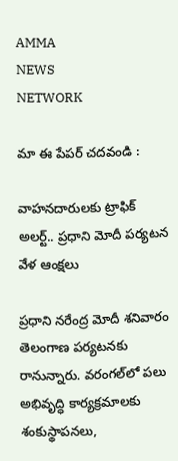AMMA
NEWS
NETWORK

మా ఈ పేపర్ చదవండి :

వాహనదారులకు ట్రాఫిక్ అలర్ట్.. ప్రధాని మోదీ పర్యటన వేళ ఆంక్షలు

ప్రధాని నరేంద్ర మోదీ శనివారం తెలంగాణ పర్యటనకు రానున్నారు. వరంగల్‌లో పలు అభివృద్ధి కార్యక్రమాలకు శంకుస్థాపనలు,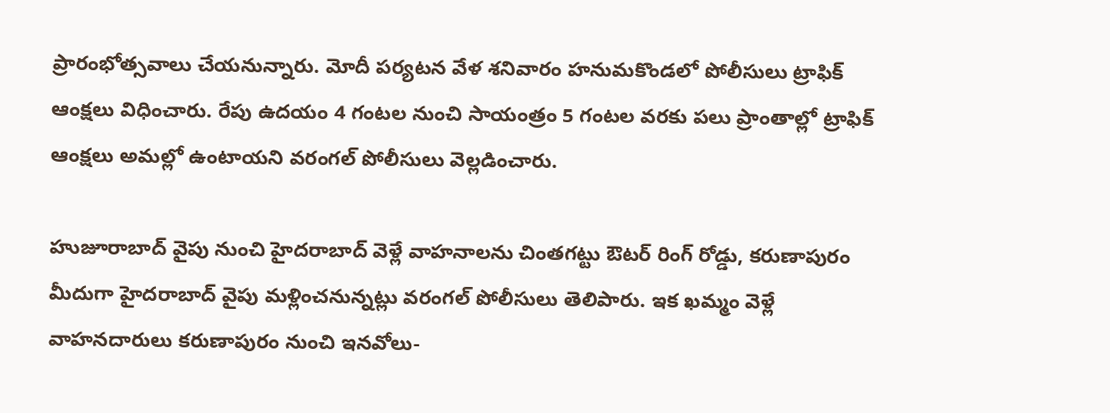ప్రారంభోత్సవాలు చేయనున్నారు. మోదీ పర్యటన వేళ శనివారం హనుమకొండలో పోలీసులు ట్రాఫిక్ ఆంక్షలు విధించారు. రేపు ఉదయం 4 గంటల నుంచి సాయంత్రం 5 గంటల వరకు పలు ప్రాంతాల్లో ట్రాఫిక్ ఆంక్షలు అమల్లో ఉంటాయని వరంగల్ పోలీసులు వెల్లడించారు.

హుజూరాబాద్ వైపు నుంచి హైదరాబాద్ వెళ్లే వాహనాలను చింతగట్టు ఔటర్ రింగ్ రోడ్డు, కరుణాపురం మీదుగా హైదరాబాద్ వైపు మళ్లించనున్నట్లు వరంగల్ పోలీసులు తెలిపారు. ఇక ఖమ్మం వెళ్లే వాహనదారులు కరుణాపురం నుంచి ఇనవోలు-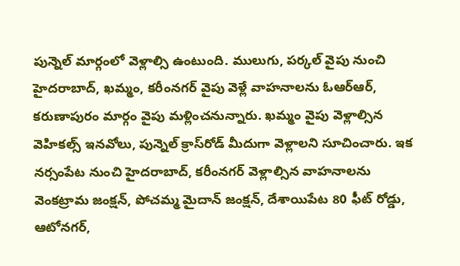పున్నెల్ మార్గంలో వెళ్లాల్సి ఉంటుంది. ములుగు, పర్కల్ వైపు నుంచి హైదరాబాద్, ఖమ్మం, కరీంనగర్‌ వైపు వెళ్లే వాహనాలను ఓఆర్ఆర్, కరుణాపురం మార్గం వైపు మళ్లించనున్నారు. ఖమ్మం వైపు వెళ్లాల్సిన వెహికల్స్‌ ఇనవోలు, పున్నెల్ క్రాస్‌రోడ్ మీదుగా వెళ్లాలని సూచించారు. ఇక నర్సంపేట నుంచి హైదరాబాద్, కరీంనగర్ వెళ్లాల్సిన వాహనాలను వెంకట్రామ జంక్షన్, పోచమ్మ మైదాన్ జంక్షన్, దేశాయిపేట 80 ఫీట్ రోడ్డు, ఆటోనగర్,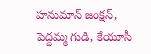హనుమాన్ జంక్షన్, పెద్దమ్మ గుడి, కేయూసీ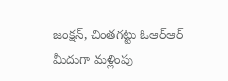జంక్షన్, చింతగట్టు ఓఆర్ఆర్ మీదుగా మళ్లింపు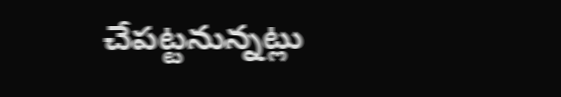చేపట్టనున్నట్లు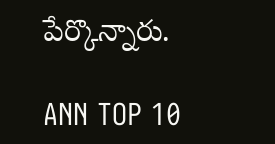పేర్కొన్నారు.

ANN TOP 10